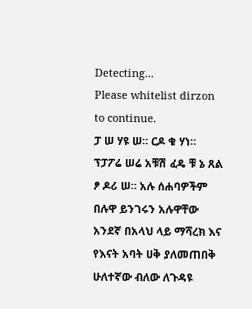Detecting...
Please whitelist dirzon to continue.
ፓ ሠ ሃዩ ሠ። ርዶ ቁ ሃነ። ፕፓፖሬ ሠሬ አቹሽ ፈዴ ቹ ኔ ጸል ፆ ዶሪ ሠ። አሉ ሰሐባዎችም በሉዋ ይንገሩን አሉዋቸው አንደኛ በአላህ ላይ ማሻረክ እና የእናት አባት ሀቅ ያለመጠበቅ ሁለተኛው ብለው ለጉዳዩ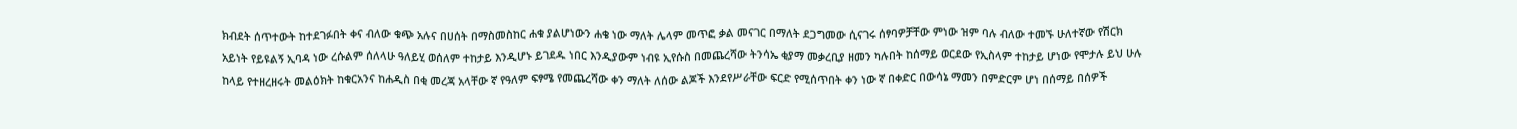ክብደት ሰጥተውት ከተደገፉበት ቀና ብለው ቁጭ አሉና በሀሰት በማስመስከር ሐቁ ያልሆነውን ሐቄ ነው ማለት ሌላም መጥፎ ቃል መናገር በማለት ደጋግመው ሲናገሩ ሰፃባዎቻቸው ምነው ዝም ባሉ ብለው ተመኙ ሁለተኛው የሽርክ አይነት የይዩልኝ ኢባዳ ነው ረሱልም ሰለላሁ ዓለይሂ ወሰለም ተከታይ እንዲሆኑ ይገደዱ ነበር እንዲያውም ነብዩ ኢየሱስ በመጨረሻው ትንሳኤ ቂያማ መቃረቢያ ዘመን ካሉበት ከሰማይ ወርደው የኢስላም ተከታይ ሆነው የሞታሉ ይህ ሁሉ ከላይ የተዘረዘሩት መልዕክት ከቁርአንና ከሐዲስ በቂ መረጃ አላቸው ኛ የዓለም ፍፃሜ የመጨረሻው ቀን ማለት ለሰው ልጆች እንደየሥራቸው ፍርድ የሚሰጥበት ቀን ነው ኛ በቀድር በውሳኔ ማመን በምድርም ሆነ በሰማይ በሰዎች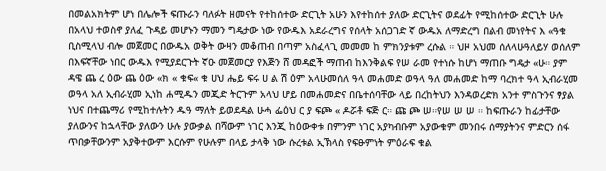በመልአክትም ሆነ በሌሎች ፍጡራን ባለፉት ዘመናት የተከሰተው ድርጊት አሁን እየተከሰተ ያለው ድርጊትና ወደፊት የሚከሰተው ድርጊት ሁሉ በአላህ ተወስኖ ያለፈ ጉዳይ መሆኑን ማመን ግዴታው ነው የውዱእ አደራረግና የሰላት አሰጋገድ ኛ ውዱአ ለማድረግ በልብ መነየትና እ «ዓቁ ቢስሚላህ ብሎ መጀመር በውዱአ ወቅት ውዛን መቆጠብ በጣም አስፈላጊ መመመ ከ ምክንያቱም ረሱል ። ህዞ አህመ ሰለላሁዓለይሃ ወሰለም በእፍኛቸው ነበር ውዱእ የሚያደርጉት ኛዑ መጀመርያ የእጅን ሸ መዳፎች ማጠብ ከእንቅልፍ የሠ ራመ የተነሱ ከሆነ ማጠቡ ግዴታ «ሁ። ያም ዳዌ ጨ ረ ዕው ጨ ዕው «ክ « ቁፍ« ቁ ሀህ ሔይ ፍሩ ሀ ል ሽ ዕም አላሁመሰለ ዓላ መሐመድ ወዓላ ዓለ መሐመድ ከማ ባረክተ ዓላ ኢብራሂመ ወዓላ አለ ኢብራሂመ ኢነከ ሐሚዱን መጂድ ትርጉም አላህ ሆይ በመሐመድና በቤተሰባቸው ላይ በረከትህን እንዳወረድክ አንተ ምስጉንና ፃያል ነህና በተጨማሪ የሚከተሉትን ዱዓ ማለት ይወደዳል ሁሓ ፌዕህ ር ያ ፍጮ « ዶሯቶ ፍጅ ር። ጩ ጮ ሠ።የሠ ሠ ሠ ። ከፍጡራን ከፊታቸው ያለውንና ከኋላቸው ያለውን ሁሉ ያውቃል በሻውም ነገር እንጂ ከዕውቀቱ በምንም ነገር አያካብቡም አያውቁም መንበሩ ሰማያትንና ምድርን ሰፋ ጥበቃቸውንም አያቅተውም እርሱም የሁሉም በላይ ታላቅ ነው ሱረቱል ኢኽላስ የፍፁምነት ምዕራፍ ቁል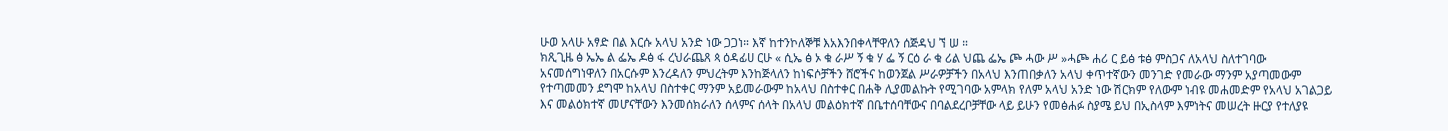ሁወ አላሁ አፃድ በል እርሱ አላህ አንድ ነው ጋጋነ። እኛ ከተንኮለኞቹ እአእንበቀላቸዋለን ሰጅዳህ ኘ ሠ ።
ክጺጊዜ ፅ ኤኤ ል ፌኤ ዶፅ ፋ ረህራጨጸ ጳ ዕዳፊሀ ርሁ « ሲኤ ፅ ኦ ቁ ራሥ ኝ ቁ ሃ ፌ ኝ ርዕ ራ ቁ ሪል ህጨ ፌኤ ጮ ሓው ሥ »ሓጮ ሐሪ ር ይፅ ቱፅ ምስጋና ለአላህ ስለተገባው አናመሰግነዋለን በአርሱም እንረዳለን ምህረትም እንከጅላለን ከነፍሶቻችን ሸሮችና ከወንጀል ሥራዎቻችን በአላህ እንጠበቃለን አላህ ቀጥተኛውን መንገድ የመራው ማንም አያጣመውም የተጣመመን ደግሞ ከአላህ በስተቀር ማንም አይመራውም ከአላህ በስተቀር በሐቅ ሊያመልኩት የሚገባው አምላክ የለም አላህ አንድ ነው ሽርክም የለውም ነብዩ መሐመድም የአላህ አገልጋይ እና መልዕክተኛ መሆናቸውን እንመሰክራለን ሰላምና ሰላት በአላህ መልዕክተኛ በቤተሰባቸውና በባልደረቦቻቸው ላይ ይሁን የመፅሐፉ ስያሜ ይህ በኢስላም እምነትና መሠረት ዙርያ የተለያዩ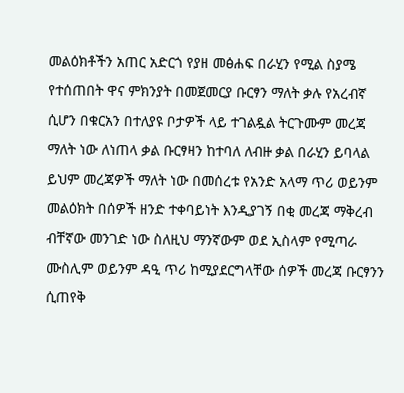መልዕክቶችን አጠር አድርጎ የያዘ መፅሐፍ በራሂን የሚል ስያሜ የተሰጠበት ዋና ምክንያት በመጀመርያ ቡርፃን ማለት ቃሉ የአረብኛ ሲሆን በቁርአን በተለያዩ ቦታዎች ላይ ተገልዷል ትርጉሙም መረጃ ማለት ነው ለነጠላ ቃል ቡርፃዛን ከተባለ ለብዙ ቃል በራሂን ይባላል ይህም መረጃዎች ማለት ነው በመሰረቱ የአንድ አላማ ጥሪ ወይንም መልዕክት በሰዎች ዘንድ ተቀባይነት እንዲያገኝ በቂ መረጃ ማቅረብ ብቸኛው መንገድ ነው ስለዚህ ማንኛውም ወደ ኢስላም የሚጣራ ሙስሊም ወይንም ዳዒ ጥሪ ከሚያደርግላቸው ሰዎች መረጃ ቡርፃንን ሲጠየቅ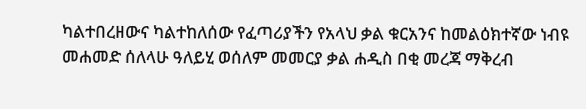ካልተበረዘውና ካልተከለሰው የፈጣሪያችን የአላህ ቃል ቁርአንና ከመልዕክተኛው ነብዩ መሐመድ ሰለላሁ ዓለይሂ ወሰለም መመርያ ቃል ሐዲስ በቂ መረጃ ማቅረብ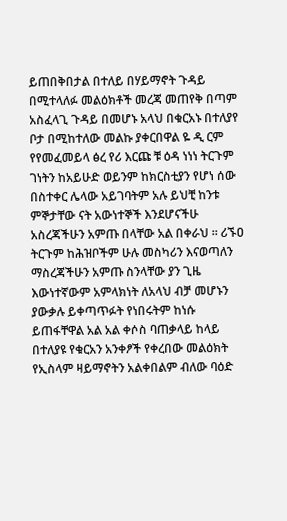ይጠበቅበታል በተለይ በሃይማኖት ጉዳይ በሚተላለፉ መልዕክቶች መረጃ መጠየቅ በጣም አስፈላጊ ጉዳይ በመሆኑ አላህ በቁርአኑ በተለያየ ቦታ በሚከተለው መልኩ ያቀርበዋል ዬ ዲ ርም የየመፈመይላ ፅረ የሪ እርጩ ቹ ዕዳ ነነነ ትርጉም ገነትን ከአይሁድ ወይንም ከክርስቲያን የሆነ ሰው በስተቀር ሌላው አይገባትም አሉ ይህቺ ከንቱ ምኞታቸው ናት አውነተኞች እንደሆናችሁ አስረጃችሁን አምጡ በላቸው አል በቀራህ ። ሪኙዐ ትርጉም ከሕዝቦችም ሁሉ መስካሪን እናወጣለን ማስረጃችሁን አምጡ ስንላቸው ያን ጊዜ እውነተኛውም አምላክነት ለአላህ ብቻ መሆኑን ያውቃሉ ይቀጣጥፉት የነበሩትም ከነሱ ይጠፋቸዋል አል አል ቀሶስ ባጠቃላይ ከላይ በተለያዩ የቁርአን አንቀፆች የቀረበው መልዕክት የኢስላም ዛይማኖትን አልቀበልም ብለው ባዕድ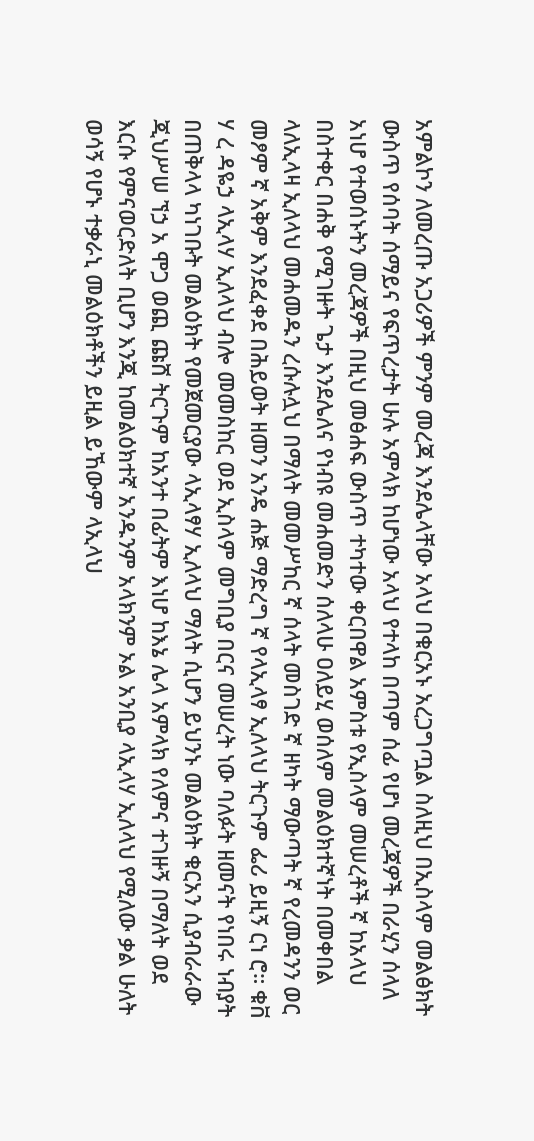አምልኮን ለመረጡ አጋሪዎች ምንም መረጃ እንደሌላቸው አላህ በቁርአኑ አረጋግጧል ስለዚህ በኢስላም መልፅክት ውስጥ የሰባት ሰማይና የፍጥረታት ሁሉ አምላክ ከሆነው አላህ የተላከ በጣም ሰፊ የሆነ መረጃዎች በራሂን ሰላለ አነሆ የተወሰኑትን መረጃዎች በዚህ መፅሐፍ ውስጥ ተካተው ቀርበዋል አምስቱ የኢስላም መሠረቶች ኛ ከአላህ በስተቀር በሐቅ የሚገዙት ጌታ እንደሌለና የነብዩ መሐመድን ሰለላሁ ዐለይሂ ወሰለም መልዕክተኛነት በመቀበል ላለኢላዛ ኢለላህ መሐመዱን ረሱሉሏህ በማለት መመሥከር ኛ ሰላት መስገድ ኛ ዘካት ማውጣት ኛ የረመዳንን ወር መፆም ኛ አቅም እንደፈቀደ በሕይወት ዘመን አንዴ ሐጅ ማድረግ ኛ የላኢላፃ ኢለላህ ትርጉም ፌሪ ይዚኝ ርነ ሮ። ቁቨ ሃ ረ ዳዬኃ ላኢላሃ ኢለላህ ብሎ መመስከር ወደ ኢስላም መግቢያ በርና መሠረት ነው ባለፉት ዘመናት የነበሩ ነብያት በጠቅላላ ካነገቡት መልዕክት የመጀመርያው ላኢላፃሃ ኢለላህ ማለት ሲሆን ይህንኑ መልዕክት ቁርአን ሲያብራራው ጂህሥሠ ኘኃ አ ሞጋ ወጪ ጩሸ ትርጉም ከአንተ በፊትም እነሆ ከእኔ ሌላ አምላክ የለምና ተገዙኝ በማለት ወደ እርሱ የምናወርድለት ቢሆን እንጂ ከመልዕክተኛ አንዱንም አላክንም ኦል አንቢያ ላኢላሃ ኢለላህ የሚለው ቃል ሁለት ወሳኝ የሆኑ ተቃራኒ መልዕክቶችን ይዚል ይኸውም ላኢላህ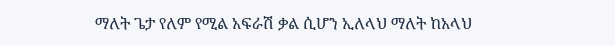ማለት ጌታ የለም የሚል አፍራሽ ቃል ሲሆን ኢለላህ ማለት ከአላህ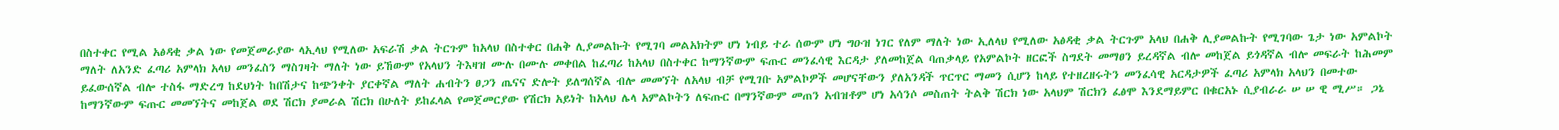በስተቀር የሚል አፅዳቂ ቃል ነው የመጀመራያው ላኢላህ የሚለው አፍራሽ ቃል ትርጉም ከአላህ በስተቀር በሐቅ ሊያመልኩት የሚገባ መልአክትም ሆነ ነብይ ተራ ሰውም ሆነ ግዑዝ ነገር የለም ማለት ነው ኢለላህ የሚለው አፅዳቂ ቃል ትርጉም አላህ በሐቅ ሊያመልኩት የሚገባው ጌታ ነው አምልኮት ማለት ለአንድ ፈጣሪ አምላክ አላህ መንፈስን ማስገዛት ማለት ነው ይኸውም የአላህን ትእዛዝ ሙሉ በሙሉ መቀበል ከፈጣሪ ከአላህ በስተቀር ከማንኛውም ፍጡር መንፈሳዊ እርዳታ ያለመከጀል ባጠቃላይ የአምልኮት ዘርፎች ስግደት መማፀን ይረዳኛል ብሎ መከጀል ይጎዳኛል ብሎ መፍራት ከሕመም ይፈውሰኛል ብሎ ተስፋ ማድረግ ከደህነት ከበሽታና ከጭንቀት ያርቀኛል ማለት ሐብትን ፀጋን ጤናና ድሎት ይለግሰኛል ብሎ መመኘት ለአላህ ብቻ የሚገቡ አምልኮዎች መሆናቸውን ያለአንዳች ጥርጥር ማመን ሲሆን ከላይ የተዘረዘሩትን መንፈሳዊ አርዳታዎች ፈጣሪ አምላክ አላህን በመተው ከማንኛውም ፍጡር መመኘትና መከጀል ወደ ሽርክ ያመራል ሽርክ በሁለት ይከፈላል የመጀመርያው የሽርክ አይነት ከአላህ ሌላ አምልኮትን ለፍጡር በማንኛውም መጠን አብዝቶም ሆነ አሳንሶ መስጠት ትልቅ ሽርክ ነው አላህም ሽርክን ፈፅሞ እንደማይምር በቁርአኑ ሲያብራራ ሠ ሠ ዊ ሚሥ። ጋኔ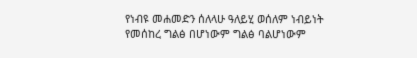የነብዩ መሐመድን ሰለላሁ ዓለይሂ ወሰለም ነብይነት የመሰከረ ግልፅ በሆነውም ግልፅ ባልሆነውም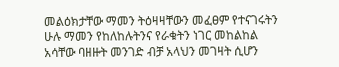መልዕክታቸው ማመን ትዕዛዛቸውን መፈፀም የተናገሩትን ሁሉ ማመን የከለከሉትንና የራቁትን ነገር መከልከል አሳቸው ባዘዙት መንገድ ብቻ አላህን መገዛት ሲሆን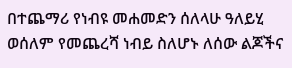በተጨማሪ የነብዩ መሐመድን ሰለላሁ ዓለይሂ ወሰለም የመጨረሻ ነብይ ስለሆኑ ለሰው ልጆችና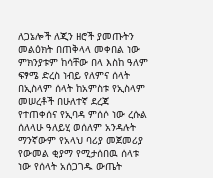ለጋኔሎች ለጂን ዘሮች ያመጡትን መልዕክት በጠቅላላ መቀበል ነው ምክንያቱም ከሳቸው በላ እስከ ዓለም ፍፃሜ ድረስ ነብይ የለምና ሰላት በኢስላም ሰላት ከአምስቱ የኢስላም መሠረቶች በሁለተኛ ደረጃ የተጠቀሰና የኢባዳ ምሰሶ ነው ረሱል ሰለላሁ ዓለይሂ ወሰለም አንዳሉት ማንኛውም የአላህ ባሪያ መጀመሪያ የውመል ቂያማ የሚታሰበዉ ሰላቱ ነው የሰላት አሰጋገዱ ውጤት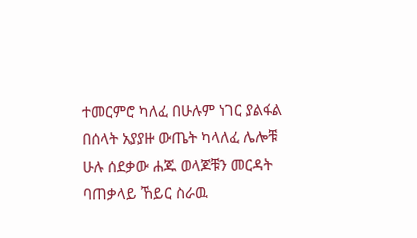ተመርምሮ ካለፈ በሁሉም ነገር ያልፋል በሰላት አያያዙ ውጤት ካላለፈ ሌሎቹ ሁሉ ሰደቃው ሐጁ ወላጆቹን መርዳት ባጠቃላይ ኸይር ስራዉ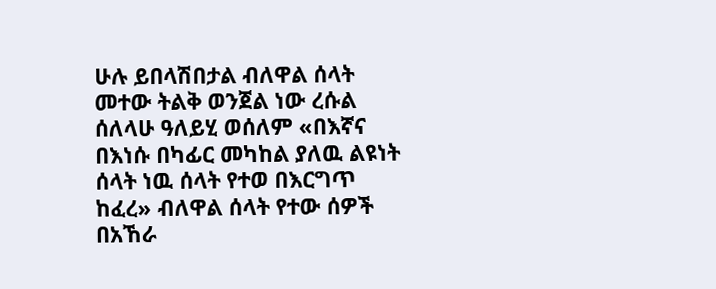ሁሉ ይበላሽበታል ብለዋል ሰላት መተው ትልቅ ወንጀል ነው ረሱል ሰለላሁ ዓለይሂ ወሰለም «በእኛና በእነሱ በካፊር መካከል ያለዉ ልዩነት ሰላት ነዉ ሰላት የተወ በእርግጥ ከፈረ» ብለዋል ሰላት የተው ሰዎች በአኸራ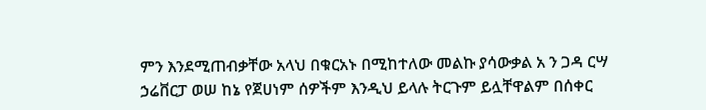ምን እንደሚጠብቃቸው አላህ በቁርአኑ በሚከተለው መልኩ ያሳውቃል አ ን ጋዳ ርሣ ኃሬቨርፓ ወሠ ከኔ የጀሀነም ሰዎችም እንዲህ ይላሉ ትርጉም ይሏቸዋልም በሰቀር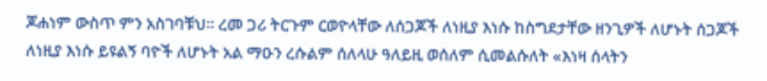ጆሐነም ውስጥ ምን አስገባቹህ። ረመ ጋሪ ትርጉም ርወዮላቸው ለሰጋጆች ለነዚያ እነሱ ከስግደታቸው ዘንጊዎች ለሆኑት ሰጋጆች ለነዚያ እነሱ ይዩልኝ ባዮች ለሆኑት አል ማዑን ረሱልም ሰለላሁ ዓለይዚ ወሰለም ሲመልሱለት «እነዛ ሰላትን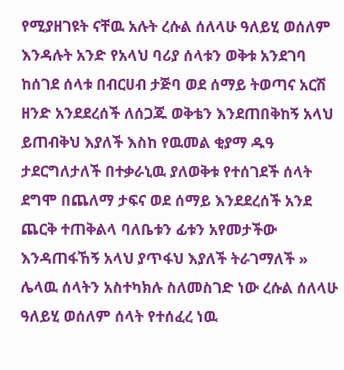የሚያዘገዩት ናቸዉ አሉት ረሱል ሰለላሁ ዓለይሂ ወሰለም እንዳሉት አንድ የአላህ ባሪያ ሰላቱን ወቅቱ አንደገባ ከሰገደ ሰላቱ በብርሀብ ታጅባ ወደ ሰማይ ትወጣና አርሽ ዘንድ አንደደረሰች ለሰጋጁ ወቅቴን እንደጠበቅከኝ አላህ ይጠብቅህ እያለች እስከ የዉመል ቂያማ ዱዓ ታደርግለታለች በተቃራኒዉ ያለወቅቱ የተሰገደች ሰላት ደግሞ በጨለማ ታፍና ወደ ሰማይ እንደደረሰች አንደ ጨርቅ ተጠቅልላ ባለቤቱን ፊቱን አየመታችው እንዳጠፋኸኝ አላህ ያጥፋህ እያለች ትራገማለች » ሌላዉ ሰላትን አስተካክሉ ስለመስገድ ነው ረሱል ሰለላሁ ዓለይሂ ወሰለም ሰላት የተሰፈረ ነዉ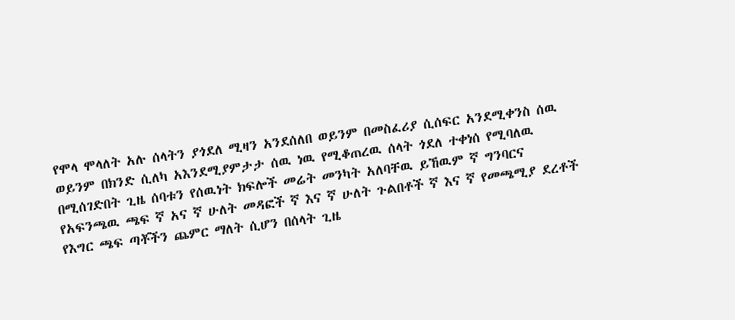የሞላ ሞላለት አሉ ሰላትን ያጎደለ ሚዛን አንደሰለበ ወይንም በመስፈሪያ ሲሰፍር አንደሚቀንስ ሰዉ ወይንም በክንድ ሲለካ አእንደሚያምታታ ሰዉ ነዉ የሚቆጠረዉ ሰላት ጎደለ ተቀነሰ የሚባለዉ በሚሰገድበት ጊዜ ሰባቱን የሰዉነት ክፍሎች መሬት መንካት አለባቸዉ ይኸዉም ኛ ግንባርና የአፍንጫዉ ጫፍ ኛ አና ኛ ሁለት መዳፎች ኛ እና ኛ ሁለት ጉልበቶች ኛ እና ኛ የመጫሚያ ደረቶች የእግር ጫፍ ጣቾችን ጨምር ማለት ሲሆን በሰላት ጊዜ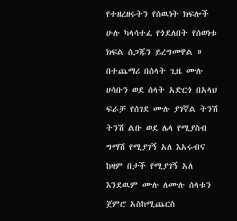የተዘረዘሩትን የሰዉነት ክፍሎች ሁሉ ካላሳተፈ የጎደለበት የሰወነቱ ክፍል ሰጋጁን ይረግመዋል » በተጨማሪ በሰላት ጊዜ ሙሉ ሀሳቡን ወደ ሰላት አድርጎ በአላህ ፍራቻ የሰገደ ሙሉ ያገኛል ትንሽ ትንሽ ልቡ ወደ ሌላ የሚያስብ ግማሽ የሚያገኝ አለ እአሩብና ከዛም በታች የሚያገኝ አለ እንደዉም ሙሉ ለሙሉ ሰላቱን ጀምሮ አስከሚጨርስ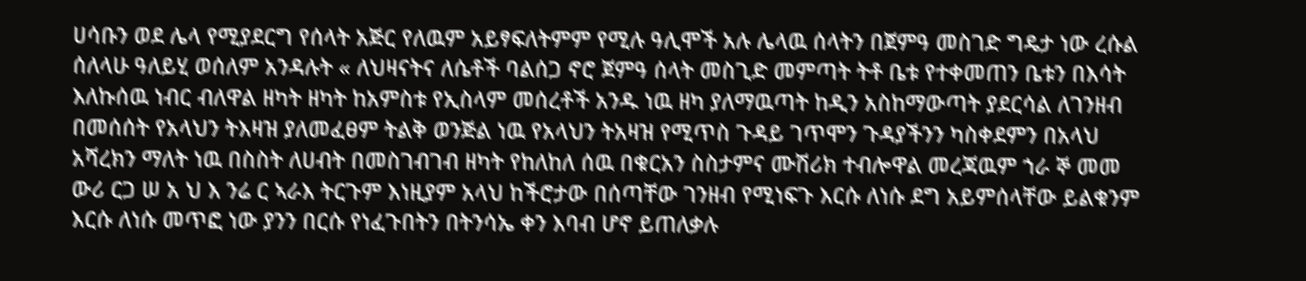ሀሳቡን ወደ ሌላ የሚያደርግ የሰላት አጅር የለዉም አይፃፍለትምም የሚሉ ዓሊሞች አሉ ሌላዉ ሰላትን በጀምዓ መስገድ ግዴታ ነው ረሱል ሰለላሁ ዓለይሂ ወሰለም አንዳሉት « ለህዛናትና ለሴቶች ባልሰጋ ኖሮ ጀምዓ ሰላት መስጊድ መምጣት ትቶ ቤቱ የተቀመጠን ቤቱን በእሳት እለኩሰዉ ነብር ብለዋል ዘካት ዘካት ከአምስቱ የኢስላም መሰረቶች አንዱ ነዉ ዘካ ያለማዉጣት ከዲን አስከማውጣት ያደርሳል ለገንዘብ በመሰሰት የአላህን ትእዛዝ ያለመፈፀም ትልቅ ወንጅል ነዉ የአላህን ትአዛዝ የሚጥስ ጉዳይ ገጥሞን ጉዳያችንን ካስቀደምን በአላህ አሻረክን ማለት ነዉ በስስት ለሀብት በመስገብገብ ዘካት የከለከለ ሰዉ በቁርአን ስስታምና ሙሽሪክ ተብሎዋል መረጃዉም ኀራ ኞ መመ ውሪ ርጋ ሠ አ ህ እ ንሬ ር ኣራእ ትርጉም እነዚያም አላህ ከችሮታው በሰጣቸው ገንዘብ የሚነፍጉ እርሱ ለነሱ ደግ አይምሰላቸው ይልቁንም እርሱ ለነሱ መጥፎ ነው ያንን በርሱ የነፈጉበትን በትንሳኤ ቀን እባብ ሆኖ ይጠለቃሉ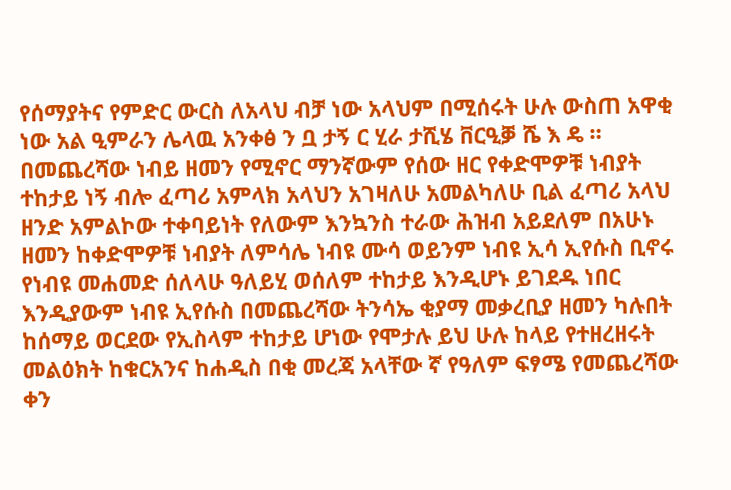የሰማያትና የምድር ውርስ ለአላህ ብቻ ነው አላህም በሚሰሩት ሁሉ ውስጠ አዋቂ ነው አል ዒምራን ሌላዉ አንቀፅ ን ቧ ታኝ ር ሂራ ታሺሄ ቨርዒቓ ሼ እ ዴ ። በመጨረሻው ነብይ ዘመን የሚኖር ማንኛውም የሰው ዘር የቀድሞዎቹ ነብያት ተከታይ ነኝ ብሎ ፈጣሪ አምላክ አላህን አገዛለሁ አመልካለሁ ቢል ፈጣሪ አላህ ዘንድ አምልኮው ተቀባይነት የለውም እንኳንስ ተራው ሕዝብ አይደለም በአሁኑ ዘመን ከቀድሞዎቹ ነብያት ለምሳሌ ነብዩ ሙሳ ወይንም ነብዩ ኢሳ ኢየሱስ ቢኖሩ የነብዩ መሐመድ ሰለላሁ ዓለይሂ ወሰለም ተከታይ እንዲሆኑ ይገደዱ ነበር እንዲያውም ነብዩ ኢየሱስ በመጨረሻው ትንሳኤ ቂያማ መቃረቢያ ዘመን ካሉበት ከሰማይ ወርደው የኢስላም ተከታይ ሆነው የሞታሉ ይህ ሁሉ ከላይ የተዘረዘሩት መልዕክት ከቁርአንና ከሐዲስ በቂ መረጃ አላቸው ኛ የዓለም ፍፃሜ የመጨረሻው ቀን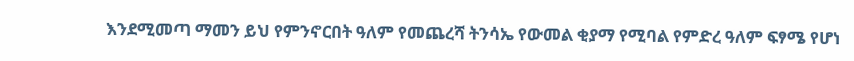እንደሚመጣ ማመን ይህ የምንኖርበት ዓለም የመጨረሻ ትንሳኤ የውመል ቂያማ የሚባል የምድረ ዓለም ፍፃሜ የሆነ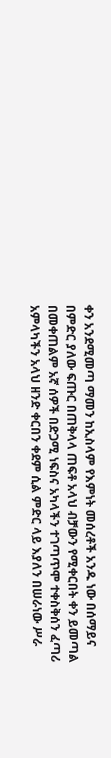ቀን አንደሚመጣ ማመን ከኢስላም የእምነት መሰረቶች አንዱ ነው በሰማይና በምድር ያለው ፍጡር በጠቅላላ ጠፍቶ አላህ ብቻውን የሚቀርበት ቀን ይመጣል በመቀጠልም አኛ ሰዎች በድጋሚ ነፍስና አካላችን ተገጣጥሞ ተቀስቅሰን ፈጣሪ አምላካችን አላህ ዘንድ ቀርበን ቀደም ሲል ምድር ላይ እያለን በሠራነው ሥራ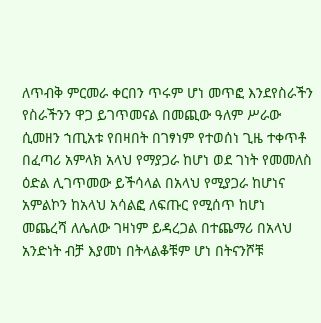ለጥብቅ ምርመራ ቀርበን ጥሩም ሆነ መጥፎ እንደየስራችን የስራችንን ዋጋ ይገጥመናል በመጪው ዓለም ሥራው ሲመዘን ኀጢአቱ የበዛበት በገፃነም የተወሰነ ጊዜ ተቀጥቶ በፈጣሪ አምላክ አላህ የማያጋራ ከሆነ ወደ ገነት የመመለስ ዕድል ሊገጥመው ይችሳላል በአላህ የሚያጋራ ከሆነና አምልኮን ከአላህ አሳልፎ ለፍጡር የሚሰጥ ከሆነ መጨረሻ ለሌለው ገዛነም ይዳረጋል በተጨማሪ በአላህ አንድነት ብቻ እያመነ በትላልቆቹም ሆነ በትናንሾቹ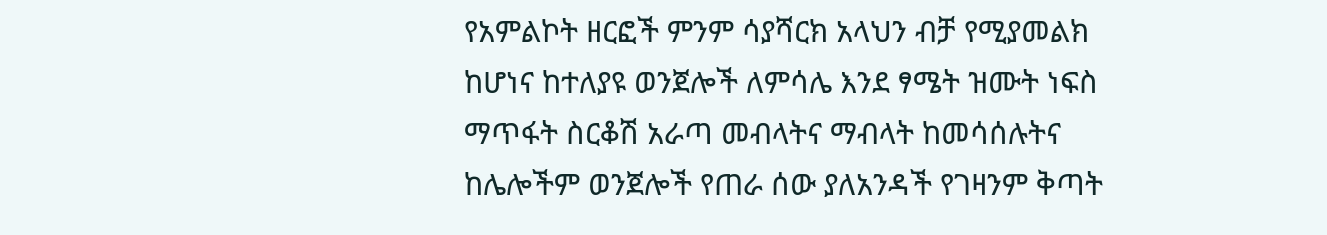የአምልኮት ዘርፎች ምንም ሳያሻርክ አላህን ብቻ የሚያመልክ ከሆነና ከተለያዩ ወንጀሎች ለምሳሌ እንደ ፃሜት ዝሙት ነፍስ ማጥፋት ስርቆሽ አራጣ መብላትና ማብላት ከመሳሰሉትና ከሌሎችም ወንጀሎች የጠራ ሰው ያለአንዳች የገዛንም ቅጣት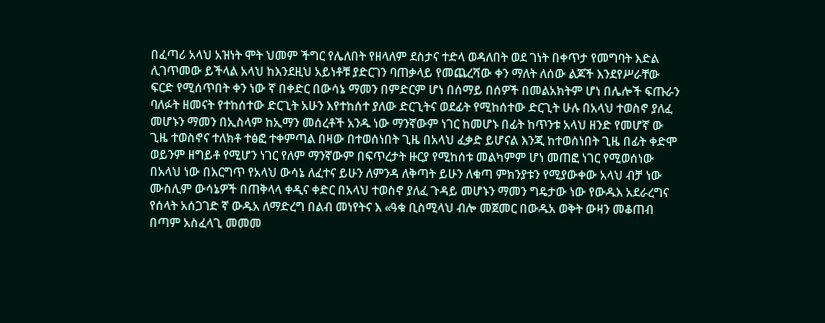በፈጣሪ አላህ አዝነት ሞት ህመም ችግር የሌለበት የዘላለም ደስታና ተድላ ወዳለበት ወደ ገነት በቀጥታ የመግባት እድል ሊገጥመው ይችላል አላህ ከእንደዚህ አይነቶቹ ያድርገን ባጠቃላይ የመጨረሻው ቀን ማለት ለሰው ልጆች እንደየሥራቸው ፍርድ የሚሰጥበት ቀን ነው ኛ በቀድር በውሳኔ ማመን በምድርም ሆነ በሰማይ በሰዎች በመልአክትም ሆነ በሌሎች ፍጡራን ባለፉት ዘመናት የተከሰተው ድርጊት አሁን እየተከሰተ ያለው ድርጊትና ወደፊት የሚከሰተው ድርጊት ሁሉ በአላህ ተወስኖ ያለፈ መሆኑን ማመን በኢስላም ከኢማን መሰረቶች አንዱ ነው ማንኛውም ነገር ከመሆኑ በፊት ከጥንቱ አላህ ዘንድ የመሆኛ ው ጊዜ ተወስኖና ተለክቶ ተፅፎ ተቀምጣል በዛው በተወሰነበት ጊዜ በአላህ ፈቃድ ይሆናል እንጂ ከተወሰነበት ጊዜ በፊት ቀድሞ ወይንም ዘግይቶ የሚሆን ነገር የለም ማንኛውም በፍጥረታት ዙርያ የሚከሰቱ መልካምም ሆነ መጠፎ ነገር የሚወሰነው በአላህ ነው በእርግጥ የአላህ ውሳኔ ለፈተና ይሁን ለምንዳ ለቅጣት ይሁን ለቁጣ ምክንያቱን የሚያውቀው አላህ ብቻ ነው ሙስሊም ውሳኔዎች በጠቅላላ ቀዲና ቀድር በአላህ ተወስኖ ያለፈ ጉዳይ መሆኑን ማመን ግዴታው ነው የውዱእ አደራረግና የሰላት አሰጋገድ ኛ ውዱአ ለማድረግ በልብ መነየትና እ «ዓቁ ቢስሚላህ ብሎ መጀመር በውዱአ ወቅት ውዛን መቆጠብ በጣም አስፈላጊ መመመ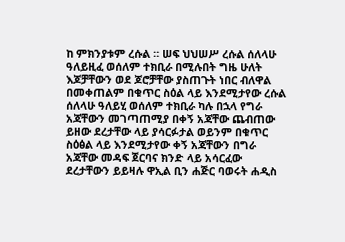ከ ምክንያቱም ረሱል ። ሠፍ ህህሠሥ ረሱል ሰለላሁ ዓለይዚፈ ወሰለም ተክቢራ በሚሉበት ግዜ ሁለት እጆቻቸውን ወደ ጆሮቻቸው ያስጠጉት ነበር ብለዋል በመቀጠልም በቁጥር ስዕል ላይ እንደሚታየው ረሱል ሰለላሁ ዓለይሂ ወሰለም ተክቢራ ካሉ በኋላ የግራ አጃቸውን መገጣጠሚያ በቀኝ አጃቸው ጨብጠው ይዘው ደረታቸው ላይ ያሳርፉታል ወይንም በቁጥር ስዕፅል ላይ እንደሚታየው ቀኝ አጃቸውን በግራ አጃቸው መዳፍ ጀርባና ክንድ ላይ አሳርፈው ደረታቸውን ይይዛሉ ዋኢል ቢን ሐጅር ባወሩት ሐዲስ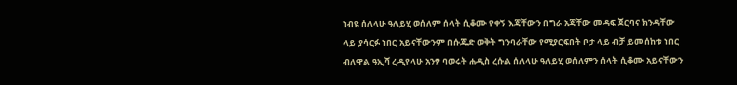ነብዩ ሰለላሁ ዓለይሂ ወሰለም ሰላት ሲቆሙ የቀኝ እጃቸውን በግራ አጃቸው መዳፍ ጀርባና ክንዳቸው ላይ ያሳርፉ ነበር አይናቸውንም በሱጁድ ወቅት ግንባራቸው የሚያርፍበት ቦታ ላይ ብቻ ይመሰከቱ ነበር ብለዋል ዓኢሻ ረዲየላሁ አንፃ ባወሩት ሐዲስ ረሱል ሰለላሁ ዓለይሂ ወሰለምን ሰላት ሲቆሙ አይናቸውን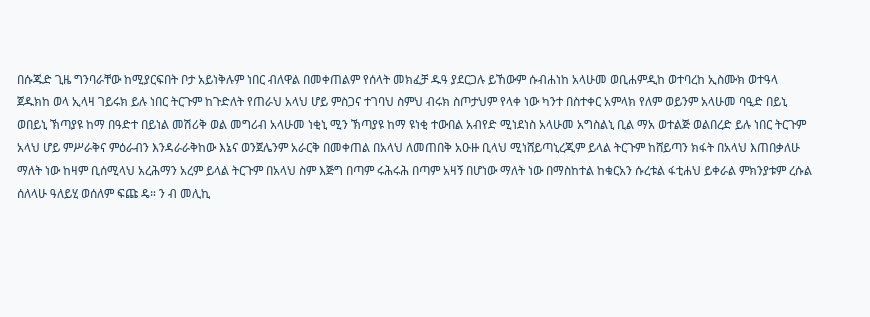በሱጁድ ጊዜ ግንባራቸው ከሚያርፍበት ቦታ አይነቅሉም ነበር ብለዋል በመቀጠልም የሰላት መክፈቻ ዱዓ ያደርጋሉ ይኸውም ሱብሐነከ አላሁመ ወቢሐምዲከ ወተባረከ ኢስሙክ ወተዓላ ጀዱክከ ወላ ኢላዛ ገይሩክ ይሉ ነበር ትርጉም ከጉድለት የጠራህ አላህ ሆይ ምስጋና ተገባህ ስምህ ብሩክ ስጦታህም የላቀ ነው ካንተ በስተቀር አምላክ የለም ወይንም አላሁመ ባዒድ በይኒ ወበይኒ ኽጣያዩ ከማ በዓድተ በይነል መሽሪቅ ወል መግሪብ አላሁመ ነቂኒ ሚን ኽጣያዩ ከማ ዩነቂ ተውበል አብየድ ሚነደነስ አላሁመ አግስልኒ ቢል ማአ ወተልጅ ወልበረድ ይሉ ነበር ትርጉም አላህ ሆይ ምሥራቅና ምዕራብን እንዳራራቅከው እኔና ወንጀሌንም አራርቅ በመቀጠል በአላህ ለመጠበቅ አዑዙ ቢላህ ሚነሸይጣኒረጂም ይላል ትርጉም ከሸይጣን ክፋት በአላህ እጠበቃለሁ ማለት ነው ከዛም ቢሰሚላህ አረሕማን አረም ይላል ትርጉም በአላህ ስም እጅግ በጣም ሩሕሩሕ በጣም አዛኝ በሆነው ማለት ነው በማስከተል ከቁርአን ሱረቱል ፋቲሐህ ይቀራል ምክንያቱም ረሱል ሰለላሁ ዓለይሂ ወሰለም ፍጩ ዴ። ን ብ መሊኪ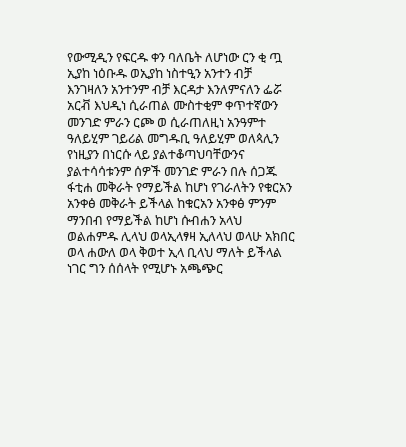የውሚዲን የፍርዱ ቀን ባለቤት ለሆነው ርን ቂ ጧ ኢያከ ነዕቡዱ ወኢያከ ነስተዒን አንተን ብቻ እንገዛለን አንተንም ብቻ እርዳታ እንለምናለን ፌሯ አርቭ እህዲነ ሲራጠል ሙስተቂም ቀጥተኛውን መንገድ ምራን ርጮ ወ ሲራጠለዚነ አንዓምተ ዓለይሂም ገይሪል መግዱቢ ዓለይሂም ወለጳሊን የነዚያን በነርሱ ላይ ያልተቆጣህባቸውንና ያልተሳሳቱንም ሰዎች መንገድ ምራን በሉ ሰጋጁ ፋቲሐ መቅራት የማይችል ከሆነ የገራለትን የቁርአን አንቀፅ መቅራት ይችላል ከቁርአን አንቀፅ ምንም ማንበብ የማይችል ከሆነ ሱብሐን አላህ ወልሐምዱ ሊላህ ወላኢላፃዛ ኢለላህ ወላሁ አክበር ወላ ሐውለ ወላ ቅወተ ኢላ ቢላህ ማለት ይችላል ነገር ግን ሰሰላት የሚሆኑ አጫጭር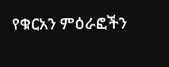የቁርአን ምዕራፎችን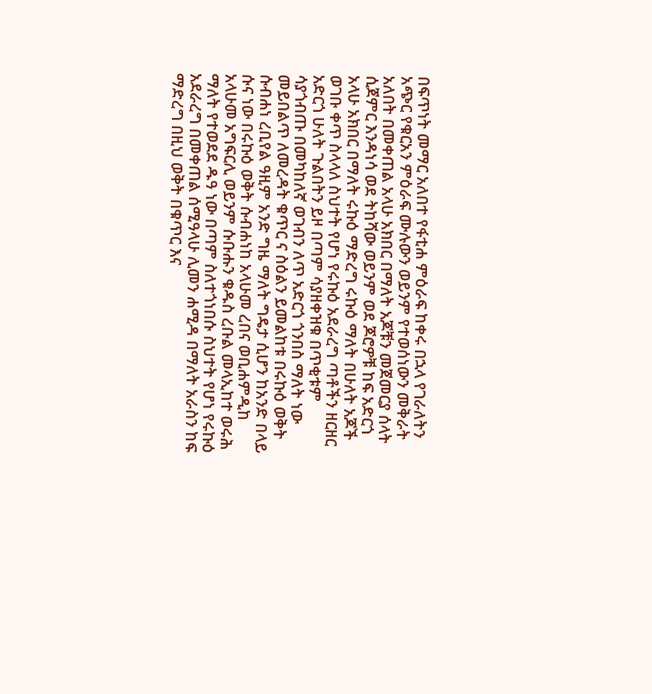በፍጥነት መማር አለበተ የፋቲሐ ምዕራፍ ከቀሩ በኋላ የገራለትን አጭር የቁርአን ምዕራፍ ሙሉውን ወይንም የተወሰነውን መቅራት አለበት በመቀጠል አላሁ አክበር በማለት አጆቹን መጀመርያ ሰላት ሲጀምር እንዳነሳ ወደ ትከሻው ወይንም ወደ ጆሮዎቹ ከፍ አድርጎ አላሁ አክበር በማለት ሩኩዕ ማድረግ ሩኩዕ ማለት በሁለት አጆች ወገቡ ቀጥ ስላላለ ስህተት የሆነ የሩኩዕ አደራረግ ጣቶችን ዘርዘር አድርጎ ሁለት ጉልበትን ይዞ በጣም ሳያዘቀዝቁ በጥቂቱም ሳያጎብጡ በመካከለኛ ወገብን ለጥ አድርጎ ጎንበስ ማለት ነው መይበልጥ ለመረዳት ቁጥር ና ስዕልን ይመልከቱ በሩኩዕ ወቅት ሱብሐነ ረቢየል ዓዚም አንድ ግዜ ማለት ግዴታ ሲሆን ከአንድ በላይ ሱና ነው በሩኩዕ ወቅት ሱብሐነከ አላሁመ ረበና ወቢሐምዲከ አላሁመ አግፍርሊ ወይንም ሱቡሑን ቁዱስ ረቡል መላኢከተ ወሩሕ ማለት የተወደደ ዱዓ ነው በጣም ስለተጎነበሱ ስህተት የሆነ የሩኩዕ አደራረግ በመቀጠል ሰሚዓላሁ ሊመን ሐሚዳ በማለት አራስን ከፍ ማድረግ በዚህ ወቅት በቁጥር እና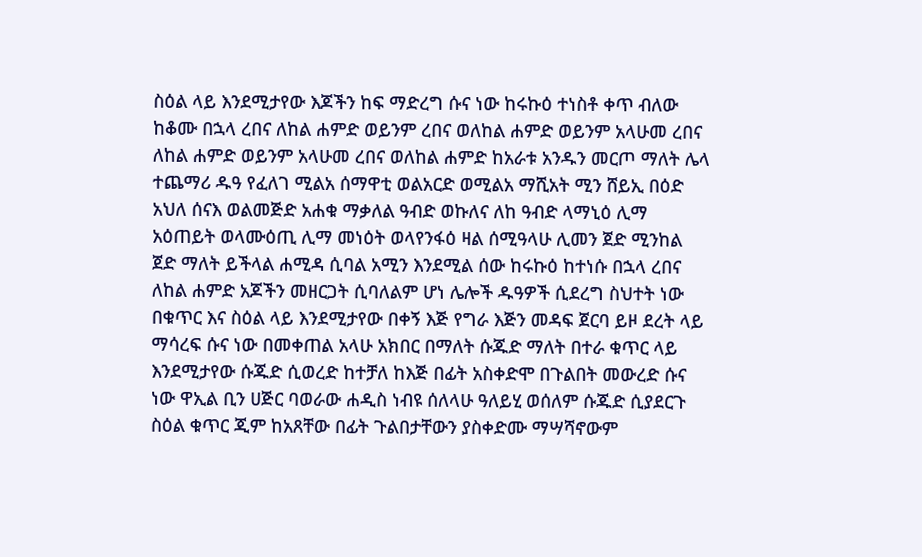ስዕል ላይ እንደሚታየው እጆችን ከፍ ማድረግ ሱና ነው ከሩኩዕ ተነስቶ ቀጥ ብለው ከቆሙ በኋላ ረበና ለከል ሐምድ ወይንም ረበና ወለከል ሐምድ ወይንም አላሁመ ረበና ለከል ሐምድ ወይንም አላሁመ ረበና ወለከል ሐምድ ከአራቱ አንዱን መርጦ ማለት ሌላ ተጨማሪ ዱዓ የፈለገ ሚልአ ሰማዋቲ ወልአርድ ወሚልአ ማሺአት ሚን ሸይኢ በዕድ አህለ ሰናእ ወልመጅድ አሐቁ ማቃለል ዓብድ ወኩለና ለከ ዓብድ ላማኒዕ ሊማ አዕጠይት ወላሙዕጢ ሊማ መነዕት ወላየንፋዕ ዛል ሰሚዓላሁ ሊመን ጀድ ሚንከል ጀድ ማለት ይችላል ሐሚዳ ሲባል አሚን እንደሚል ሰው ከሩኩዕ ከተነሱ በኋላ ረበና ለከል ሐምድ አጆችን መዘርጋት ሲባለልም ሆነ ሌሎች ዱዓዎች ሲደረግ ስህተት ነው በቁጥር እና ስዕል ላይ እንደሚታየው በቀኝ እጅ የግራ እጅን መዳፍ ጀርባ ይዞ ደረት ላይ ማሳረፍ ሱና ነው በመቀጠል አላሁ አክበር በማለት ሱጁድ ማለት በተራ ቁጥር ላይ እንደሚታየው ሱጁድ ሲወረድ ከተቻለ ከእጅ በፊት አስቀድሞ በጉልበት መውረድ ሱና ነው ዋኢል ቢን ሀጅር ባወራው ሐዲስ ነብዩ ሰለላሁ ዓለይሂ ወሰለም ሱጁድ ሲያደርጉ ስዕል ቁጥር ጂም ከአጸቸው በፊት ጉልበታቸውን ያስቀድሙ ማሣሻኖውም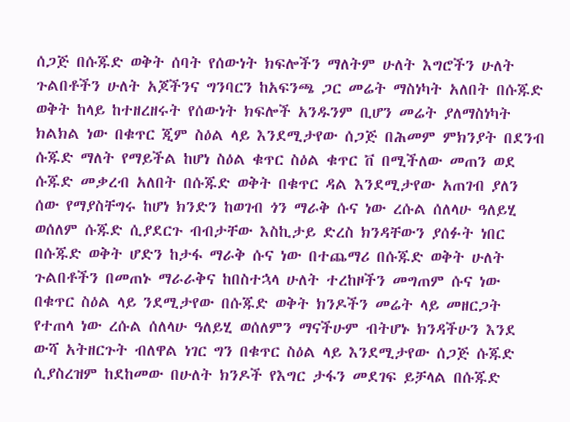ሰጋጅ በሱጁድ ወቅት ሰባት የሰውነት ክፍሎችን ማለትም ሁለት እግሮችን ሁለት ጉልበቶችን ሁለት አጆችንና ግንባርን ከአፍንጫ ጋር መሬት ማስነካት አለበት በሱጁድ ወቅት ከላይ ከተዘረዘሩት የሰውነት ክፍሎች አንዱንም ቢሆን መሬት ያለማስነካት ክልክል ነው በቁጥር ጂም ስዕል ላይ እንደሚታየው ሰጋጅ በሕመም ምክንያት በደንብ ሱጁድ ማለት የማይችል ከሆነ ስዕል ቁጥር ስዕል ቁጥር ቨ በሚችለው መጠን ወደ ሱጁድ መቃረብ አለበት በሱጁድ ወቅት በቁጥር ዳል እንደሚታየው አጠገብ ያለን ሰው የማያስቸግሩ ከሆነ ክንድን ከወገብ ጎን ማራቅ ሱና ነው ረሱል ሰለላሁ ዓለይሂ ወሰለም ሱጁድ ሲያደርጉ ብብታቸው እስኪታይ ድረስ ክንዳቸውን ያሰፉት ነበር በሱጁድ ወቅት ሆድን ከታፋ ማራቅ ሱና ነው በተጨማሪ በሱጁድ ወቅት ሁለት ጉልበቶችን በመጠኑ ማራራቅና ከበስተኋላ ሁለት ተረከዞችን መግጠም ሱና ነው በቁጥር ስዕል ላይ ንደሚታየው በሱጁድ ወቅት ክንዶችን መሬት ላይ መዘርጋት የተጠላ ነው ረሱል ሰለላሁ ዓለይሂ ወሰለምን ማናችሁም ብትሆኑ ክንዳችሁን እንደ ውሻ አትዘርጉት ብለዋል ነገር ግን በቁጥር ስዕል ላይ እንደሚታየው ሰጋጅ ሱጁድ ሲያስረዝም ከደከመው በሁለት ክንዶች የእግር ታፋን መደገፍ ይቻላል በሱጁድ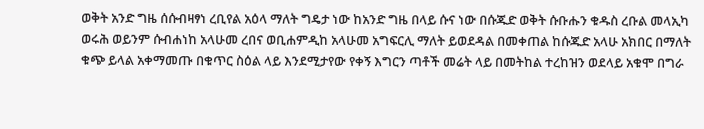ወቅት አንድ ግዜ ሰሱብዛፃነ ረቢየል አዕላ ማለት ግዴታ ነው ከአንድ ግዜ በላይ ሱና ነው በሱጁድ ወቅት ሱቡሑን ቁዱስ ረቡል መላኢካ ወሩሕ ወይንም ሱብሐነከ አላሁመ ረበና ወቢሐምዲከ አላሁመ አግፍርሊ ማለት ይወደዳል በመቀጠል ከሱጁድ አላሁ አክበር በማለት ቁጭ ይላል አቀማመጡ በቁጥር ስዕል ላይ እንደሚታየው የቀኝ እግርን ጣቶች መሬት ላይ በመትከል ተረከዝን ወደላይ አቁሞ በግራ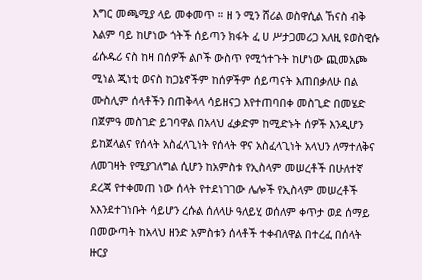እግር መጫሚያ ላይ መቀመጥ ። ዘ ን ሚን ሸሪል ወስዋሲል ኸናስ ብቅ እልም ባይ ከሆነው ጎትች ሰይጣን ክፋት ፈ ሀ ሥታጋመሪጋ አለዚ ዩወስዊሱ ፊሱዱሪ ናስ ከዛ በሰዎች ልቦች ውስጥ የሚጎተጉት ከሆነው ጪመአጮ ሚነል ጂነቲ ወናስ ከጋኔኖችም ከሰዎችም ሰይጣናት እጠበቃለሁ በል ሙስሊም ሰላቶችን በጠቅላላ ሳይዘናጋ እየተጠባበቀ መስጊድ በመሄድ በጀምዓ መስገድ ይገባዋል በአላህ ፈቃድም ከሚድኑት ሰዎች እንዲሆን ይከጀላልና የሰላት አስፈላጊነት የሰላት ዋና አስፈላጊነት አላህን ለማተለቅና ለመገዛት የሚያገለግል ሲሆን ከአምስቱ የኢስላም መሠረቶች በሁለተኛ ደረጃ የተቀመጠ ነው ሰላት የተደነገገው ሌሎች የኢስላም መሠረቶች አእንደተገነቡት ሳይሆን ረሱል ሰለላሁ ዓለይሂ ወሰለም ቀጥታ ወደ ሰማይ በመውጣት ከአላህ ዘንድ አምስቱን ሰላቶች ተቀብለዋል በተረፈ በሰላት ዙርያ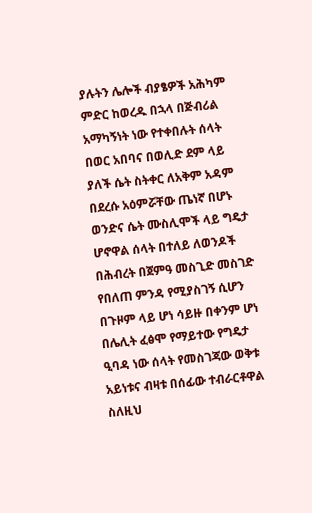ያሉትን ሌሎች ብያፄዎች አሕካም ምድር ከወረዱ በኋላ በጅብሪል አማካኝነት ነው የተቀበሉት ሰላት በወር አበባና በወሊድ ደም ላይ ያለች ሴት ስትቀር ለአቅም አዳም በደረሱ አዕምሯቸው ጤነኛ በሆኑ ወንድና ሴት ሙስሊሞች ላይ ግዴታ ሆኖዋል ሰላት በተለይ ለወንዶች በሕብረት በጀምዓ መስጊድ መስገድ የበለጠ ምንዳ የሚያስገኝ ሲሆን በጉዞም ላይ ሆነ ሳይዙ በቀንም ሆነ በሌሊት ፈፅሞ የማይተው የግዴታ ዒባዳ ነው ሰላት የመስገጃው ወቅቱ አይነቱና ብዛቱ በሰፊው ተብራርቶዋል ስለዚህ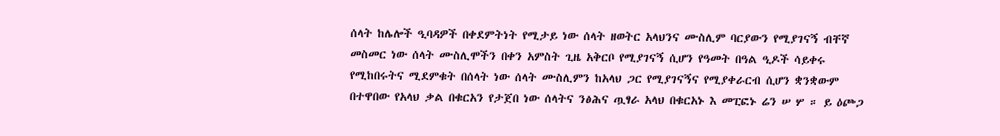ሰላት ከሌሎች ዒባዳዎች በቀደምትነት የሚታይ ነው ሰላት ዘወትር አላህንና ሙስሊም ባርያውን የሚያገናኝ ብቸኛ መስመር ነው ሰላት ሙስሊሞችን በቀን አምስት ጊዜ አቅርቦ የሚያገናኝ ሲሆን የዓመት በዓል ዒዶች ሳይቀሩ የሚከበሩትና ሚደምቁት በሰላት ነው ሰላት ሙስሊምን ከአላህ ጋር የሚያገናኝና የሚያቀራርብ ሲሆን ቋንቋውም በተዋበው የአላህ ቃል በቁርአን የታጀበ ነው ሰላትና ንፅሕና ጧፃራ አላህ በቁርአኑ እ መፒፎኑ ሬን ሠ ሦ ። ይ ዕጮጋ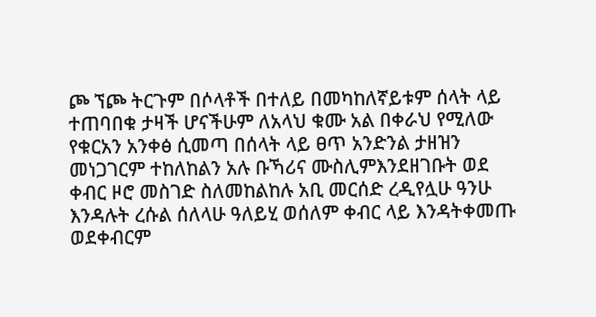ጮ ኘጮ ትርጉም በሶላቶች በተለይ በመካከለኛይቱም ሰላት ላይ ተጠባበቁ ታዛች ሆናችሁም ለአላህ ቁሙ አል በቀራህ የሚለው የቁርአን አንቀፅ ሲመጣ በሰላት ላይ ፀጥ አንድንል ታዘዝን መነጋገርም ተከለከልን አሉ ቡኻሪና ሙስሊምእንደዘገቡት ወደ ቀብር ዞሮ መስገድ ስለመከልከሉ አቢ መርሰድ ረዲየሏሁ ዓንሁ እንዳሉት ረሱል ሰለላሁ ዓለይሂ ወሰለም ቀብር ላይ እንዳትቀመጡ ወደቀብርም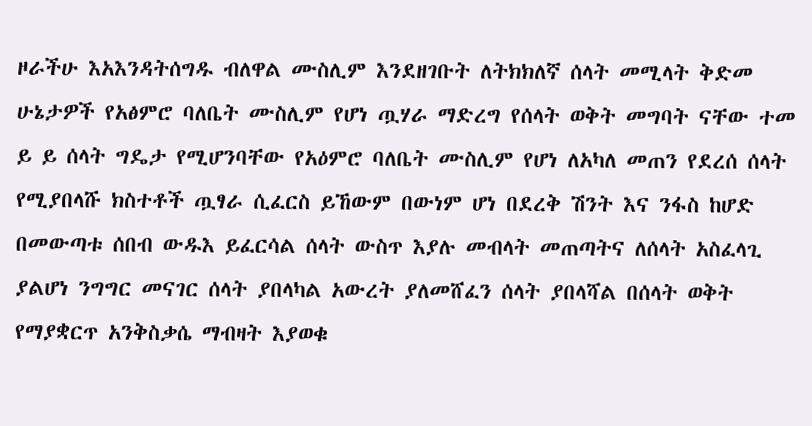ዞራችሁ እአእንዳትሰግዱ ብለዋል ሙስሊም እንደዘገቡት ለትክክለኛ ሰላት መሚላት ቅድመ ሁኔታዎች የአፅምሮ ባለቤት ሙስሊም የሆነ ጧሃራ ማድረግ የሰላት ወቅት መግባት ናቸው ተመ ይ ይ ሰላት ግዴታ የሚሆንባቸው የአዕምሮ ባለቤት ሙስሊም የሆነ ለአካለ መጠን የደረሰ ሰላት የሚያበላሹ ክስተቶች ጧፃራ ሲፈርስ ይኸውም በውነም ሆነ በደረቅ ሽንት እና ንፋስ ከሆድ በመውጣቱ ሰበብ ውዱእ ይፈርሳል ሰላት ውስጥ እያሉ መብላት መጠጣትና ለሰላት አስፈላጊ ያልሆነ ንግግር መናገር ሰላት ያበላካል አውረት ያለመሸፈን ሰላት ያበላሻል በሰላት ወቅት የማያቋርጥ አንቅስቃሴ ማብዛት እያወቁ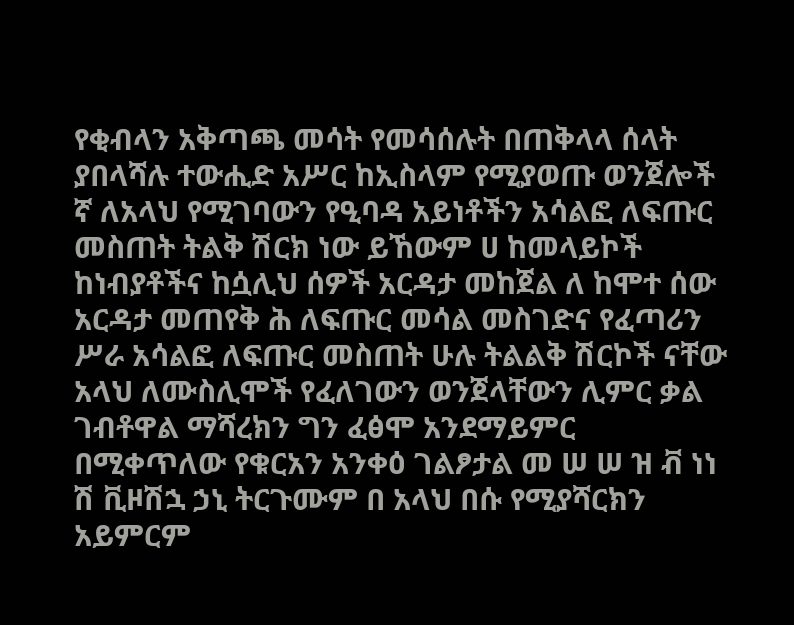የቂብላን አቅጣጫ መሳት የመሳሰሉት በጠቅላላ ሰላት ያበላሻሉ ተውሒድ አሥር ከኢስላም የሚያወጡ ወንጀሎች ኛ ለአላህ የሚገባውን የዒባዳ አይነቶችን አሳልፎ ለፍጡር መስጠት ትልቅ ሽርክ ነው ይኸውም ሀ ከመላይኮች ከነብያቶችና ከሷሊህ ሰዎች አርዳታ መከጀል ለ ከሞተ ሰው አርዳታ መጠየቅ ሕ ለፍጡር መሳል መስገድና የፈጣሪን ሥራ አሳልፎ ለፍጡር መስጠት ሁሉ ትልልቅ ሽርኮች ናቸው አላህ ለሙስሊሞች የፈለገውን ወንጀላቸውን ሊምር ቃል ገብቶዋል ማሻረክን ግን ፈፅሞ አንደማይምር በሚቀጥለው የቁርአን አንቀዕ ገልፆታል መ ሠ ሠ ዝ ቭ ነነ ሽ ቪዞሽኋ ኃኒ ትርጉሙም በ አላህ በሱ የሚያሻርክን አይምርም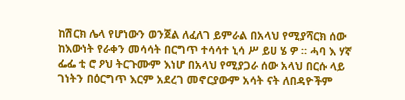ከሽርክ ሌላ የሆነውን ወንጀል ለፈለገ ይምራል በአላህ የሚያሻርክ ሰው ከእውነት የራቀን መሳሳት በርግጥ ተሳሳተ ኒሳ ሥ ይሀ ሄ ዎ ። ሓባ እ ሃኛ ፌፌ ቲ ሮ ዖህ ትርጉሙም እነሆ በአላህ የሚያጋራ ሰው አላህ በርሱ ላይ ገነትን በዕርግጥ እርም አደረገ መኖርያውም አሳት ናት ለበዳዮችም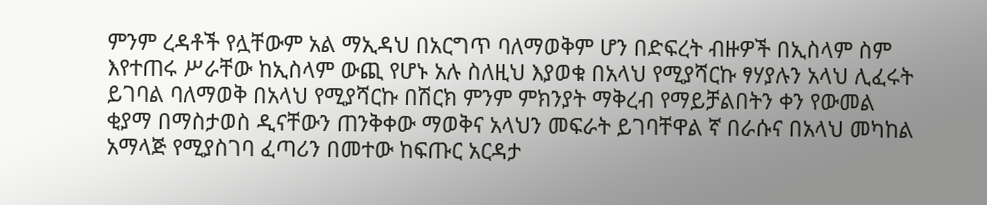ምንም ረዳቶች የሏቸውም አል ማኢዳህ በአርግጥ ባለማወቅም ሆን በድፍረት ብዙዎች በኢስላም ስም እየተጠሩ ሥራቸው ከኢስላም ውጪ የሆኑ አሉ ስለዚህ እያወቁ በአላህ የሚያሻርኩ ፃሃያሉን አላህ ሊፈሩት ይገባል ባለማወቅ በአላህ የሚያሻርኩ በሽርክ ምንም ምክንያት ማቅረብ የማይቻልበትን ቀን የውመል ቂያማ በማስታወስ ዲናቸውን ጠንቅቀው ማወቅና አላህን መፍራት ይገባቸዋል ኛ በራሱና በአላህ መካከል አማላጅ የሚያስገባ ፈጣሪን በመተው ከፍጡር አርዳታ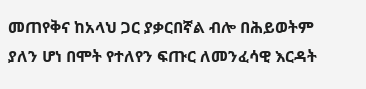መጠየቅና ከአላህ ጋር ያቃርበኛል ብሎ በሕይወትም ያለን ሆነ በሞት የተለየን ፍጡር ለመንፈሳዊ እርዳት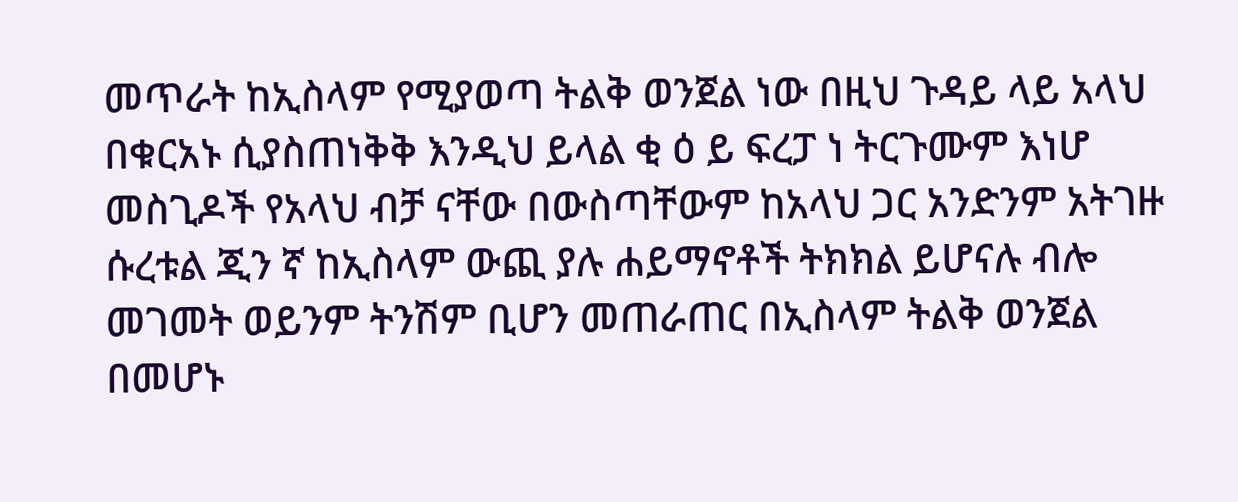መጥራት ከኢስላም የሚያወጣ ትልቅ ወንጀል ነው በዚህ ጉዳይ ላይ አላህ በቁርአኑ ሲያስጠነቅቅ እንዲህ ይላል ቂ ዕ ይ ፍረፓ ነ ትርጉሙም እነሆ መስጊዶች የአላህ ብቻ ናቸው በውስጣቸውም ከአላህ ጋር አንድንም አትገዙ ሱረቱል ጂን ኛ ከኢስላም ውጪ ያሉ ሐይማኖቶች ትክክል ይሆናሉ ብሎ መገመት ወይንም ትንሽም ቢሆን መጠራጠር በኢስላም ትልቅ ወንጀል በመሆኑ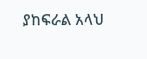ያከፍራል አላህ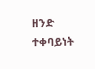ዘንድ ተቀባይነት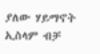ያለው ሃይማኖት ኢስላም ብቻ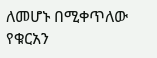ለመሆኑ በሚቀጥለው የቁርአን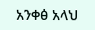አንቀፅ አላህ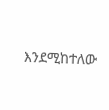እንደሚከተለው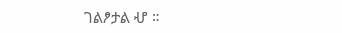ገልፆታል ሇ ።